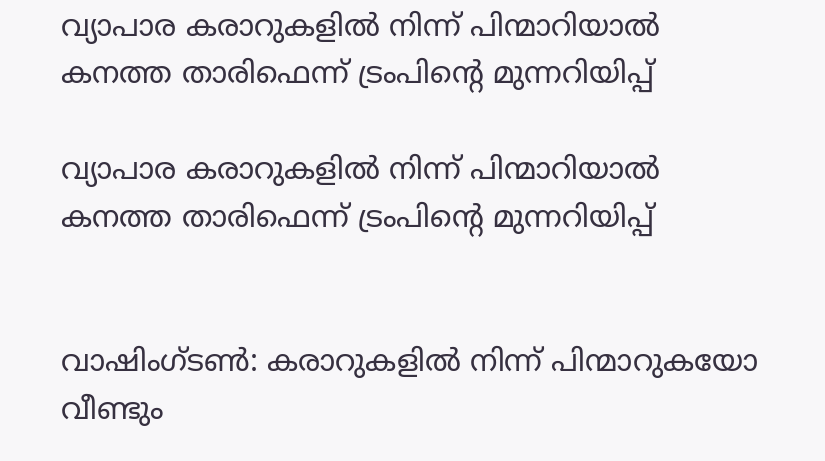വ്യാപാര കരാറുകളില്‍ നിന്ന് പിന്മാറിയാല്‍ കനത്ത താരിഫെന്ന് ട്രംപിന്റെ മുന്നറിയിപ്പ്

വ്യാപാര കരാറുകളില്‍ നിന്ന് പിന്മാറിയാല്‍ കനത്ത താരിഫെന്ന് ട്രംപിന്റെ മുന്നറിയിപ്പ്


വാഷിംഗ്ടണ്‍: കരാറുകളില്‍ നിന്ന് പിന്മാറുകയോ വീണ്ടും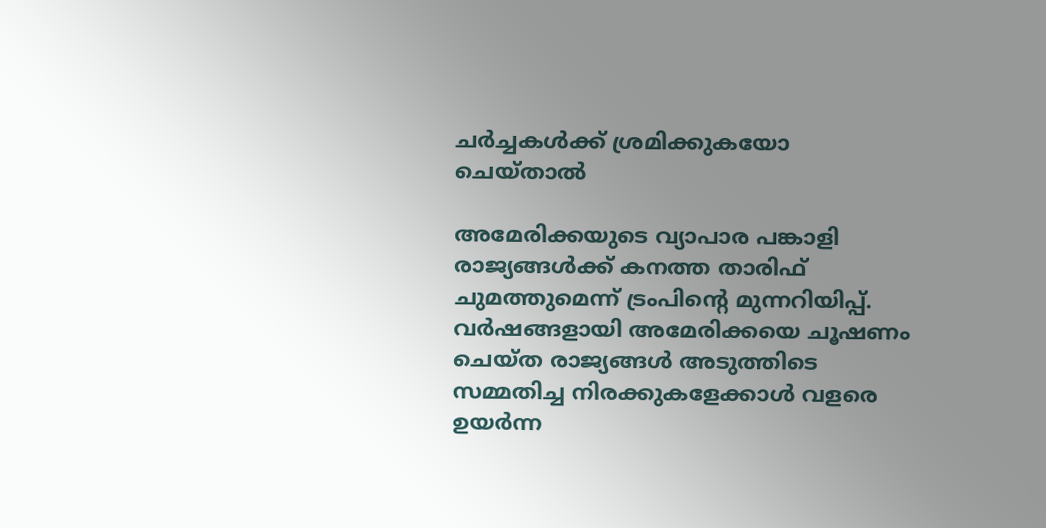ചര്‍ച്ചകള്‍ക്ക് ശ്രമിക്കുകയോ ചെയ്താല്‍

അമേരിക്കയുടെ വ്യാപാര പങ്കാളി രാജ്യങ്ങള്‍ക്ക് കനത്ത താരിഫ് ചുമത്തുമെന്ന് ട്രംപിന്റെ മുന്നറിയിപ്പ്. വര്‍ഷങ്ങളായി അമേരിക്കയെ ചൂഷണം ചെയ്ത രാജ്യങ്ങള്‍ അടുത്തിടെ സമ്മതിച്ച നിരക്കുകളേക്കാള്‍ വളരെ ഉയര്‍ന്ന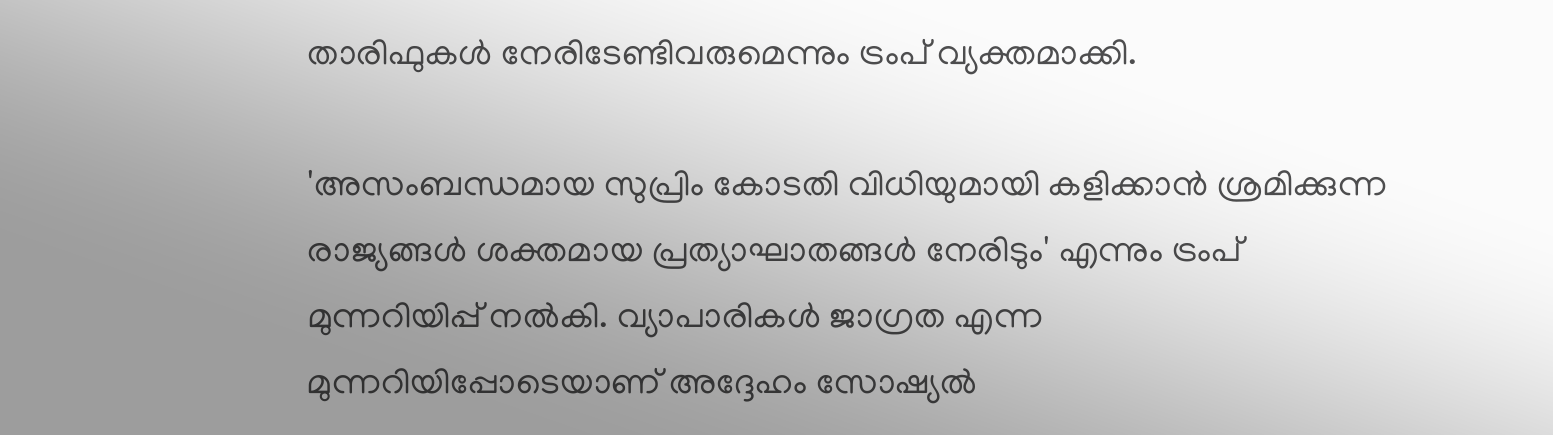താരിഫുകള്‍ നേരിടേണ്ടിവരുമെന്നും ട്രംപ് വ്യക്തമാക്കി.

'അസംബന്ധമായ സുപ്രിം കോടതി വിധിയുമായി കളിക്കാന്‍ ശ്രമിക്കുന്ന രാജ്യങ്ങള്‍ ശക്തമായ പ്രത്യാഘാതങ്ങള്‍ നേരിടും' എന്നും ട്രംപ് മുന്നറിയിപ്പ് നല്‍കി. വ്യാപാരികള്‍ ജാഗ്രത എന്ന മുന്നറിയിപ്പോടെയാണ് അദ്ദേഹം സോഷ്യല്‍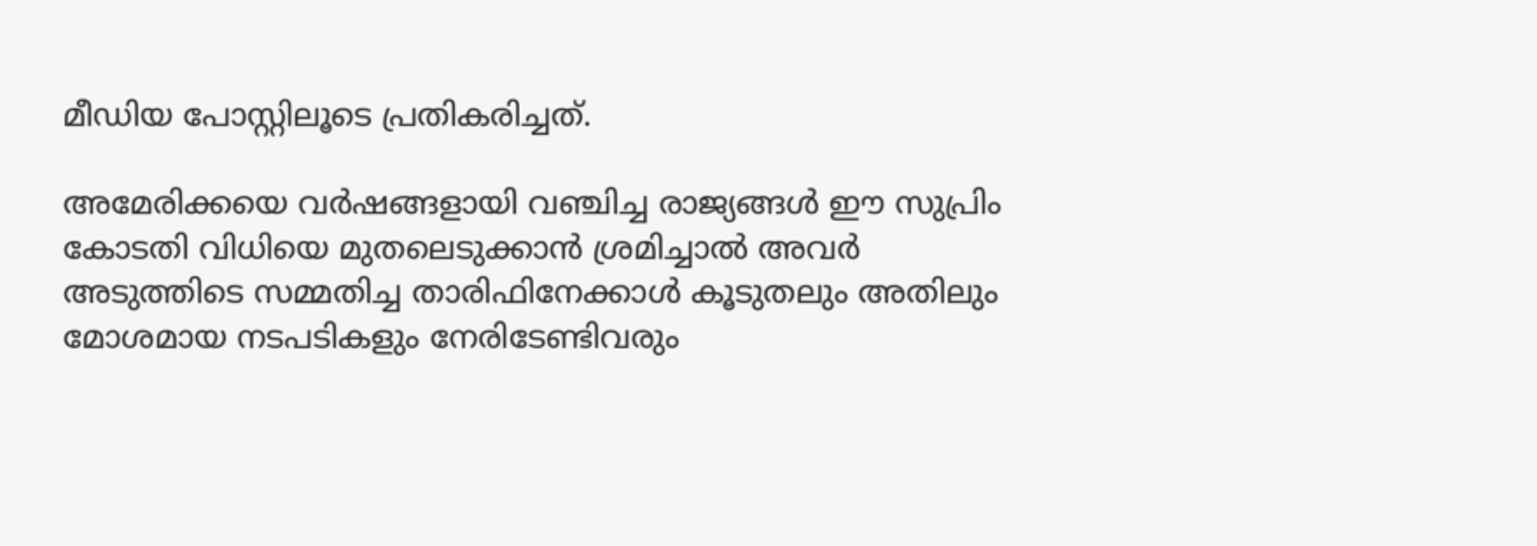മീഡിയ പോസ്റ്റിലൂടെ പ്രതികരിച്ചത്.

അമേരിക്കയെ വര്‍ഷങ്ങളായി വഞ്ചിച്ച രാജ്യങ്ങള്‍ ഈ സുപ്രിം കോടതി വിധിയെ മുതലെടുക്കാന്‍ ശ്രമിച്ചാല്‍ അവര്‍ അടുത്തിടെ സമ്മതിച്ച താരിഫിനേക്കാള്‍ കൂടുതലും അതിലും മോശമായ നടപടികളും നേരിടേണ്ടിവരും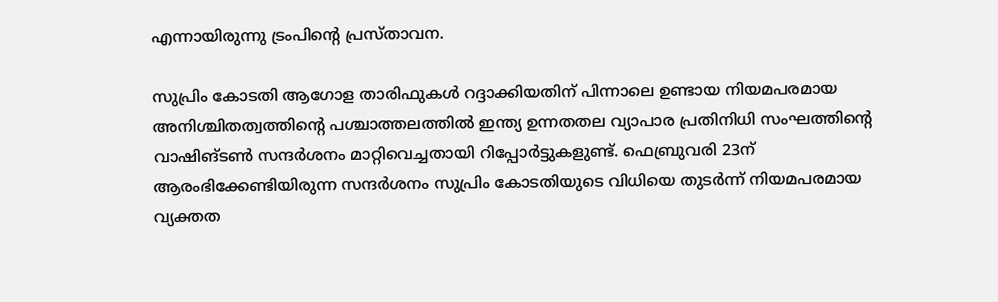എന്നായിരുന്നു ട്രംപിന്റെ പ്രസ്താവന.

സുപ്രിം കോടതി ആഗോള താരിഫുകള്‍ റദ്ദാക്കിയതിന് പിന്നാലെ ഉണ്ടായ നിയമപരമായ അനിശ്ചിതത്വത്തിന്റെ പശ്ചാത്തലത്തില്‍ ഇന്ത്യ ഉന്നതതല വ്യാപാര പ്രതിനിധി സംഘത്തിന്റെ വാഷിങ്ടണ്‍ സന്ദര്‍ശനം മാറ്റിവെച്ചതായി റിപ്പോര്‍ട്ടുകളുണ്ട്. ഫെബ്രുവരി 23ന് ആരംഭിക്കേണ്ടിയിരുന്ന സന്ദര്‍ശനം സുപ്രിം കോടതിയുടെ വിധിയെ തുടര്‍ന്ന് നിയമപരമായ വ്യക്തത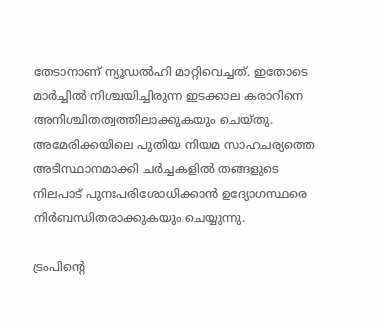തേടാനാണ് ന്യൂഡല്‍ഹി മാറ്റിവെച്ചത്. ഇതോടെ മാര്‍ച്ചില്‍ നിശ്ചയിച്ചിരുന്ന ഇടക്കാല കരാറിനെ അനിശ്ചിതത്വത്തിലാക്കുകയും ചെയ്തു. അമേരിക്കയിലെ പുതിയ നിയമ സാഹചര്യത്തെ അടിസ്ഥാനമാക്കി ചര്‍ച്ചകളില്‍ തങ്ങളുടെ നിലപാട് പുനഃപരിശോധിക്കാന്‍ ഉദ്യോഗസ്ഥരെ നിര്‍ബന്ധിതരാക്കുകയും ചെയ്യുന്നു.

ട്രംപിന്റെ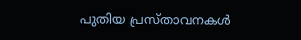പുതിയ പ്രസ്താവനകള്‍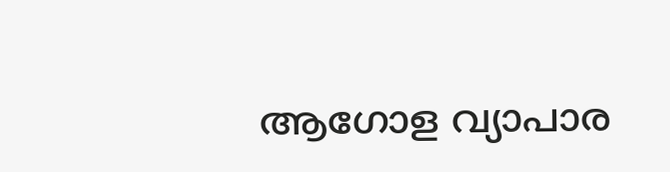ആഗോള വ്യാപാര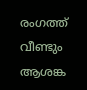രംഗത്ത് വീണ്ടും ആശങ്ക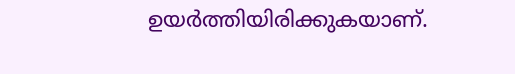ഉയര്‍ത്തിയിരിക്കുകയാണ്.